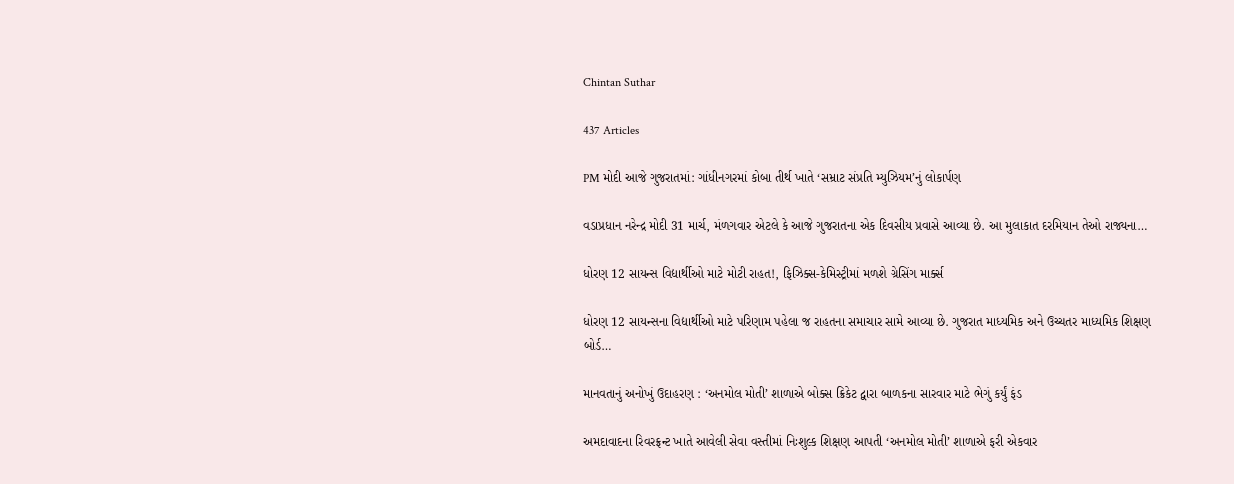Chintan Suthar

437 Articles

PM મોદી આજે ગુજરાતમાં: ગાંધીનગરમાં કોબા તીર્થ ખાતે ‘સમ્રાટ સંપ્રતિ મ્યુઝિયમ’નું લોકાર્પણ

વડાપ્રધાન નરેન્દ્ર મોદી 31 માર્ચ, મંળગવાર એટલે કે આજે ગુજરાતના એક દિવસીય પ્રવાસે આવ્યા છે. આ મુલાકાત દરમિયાન તેઓ રાજ્યના…

ધોરણ 12 સાયન્સ વિદ્યાર્થીઓ માટે મોટી રાહત!, ફિઝિક્સ-કેમિસ્ટ્રીમાં મળશે ગ્રેસિંગ માર્ક્સ

ધોરણ 12 સાયન્સના વિદ્યાર્થીઓ માટે પરિણામ પહેલા જ રાહતના સમાચાર સામે આવ્યા છે. ગુજરાત માધ્યમિક અને ઉચ્ચતર માધ્યમિક શિક્ષણ બોર્ડ…

માનવતાનું અનોખું ઉદાહરણ : ‘અનમોલ મોતી’ શાળાએ બોક્સ ક્રિકેટ દ્વારા બાળકના સારવાર માટે ભેગું કર્યું ફંડ

અમદાવાદના રિવરફ્રન્ટ ખાતે આવેલી સેવા વસ્તીમાં નિઃશુલ્ક શિક્ષણ આપતી ‘અનમોલ મોતી’ શાળાએ ફરી એકવાર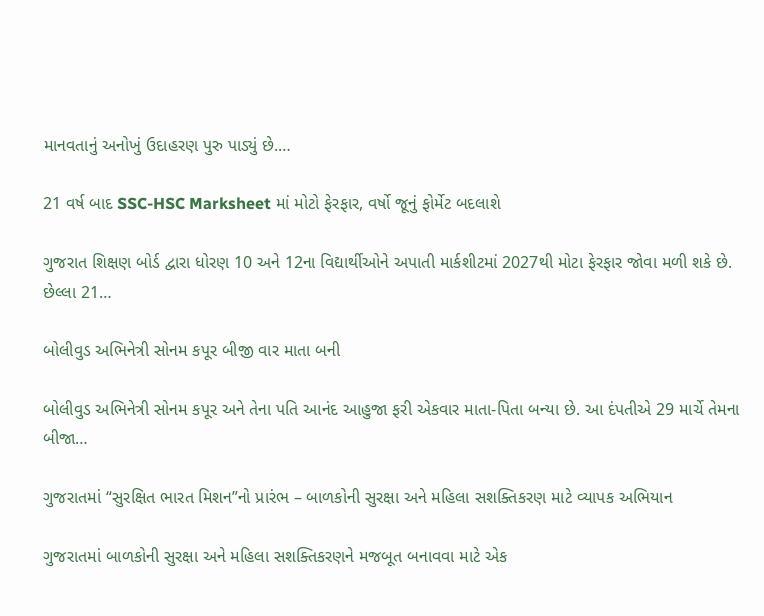માનવતાનું અનોખું ઉદાહરણ પુરુ પાડ્યું છે.…

21 વર્ષ બાદ SSC-HSC Marksheet માં મોટો ફેરફાર, વર્ષો જૂનું ફોર્મેટ બદલાશે

ગુજરાત શિક્ષણ બોર્ડ દ્વારા ધોરણ 10 અને 12ના વિદ્યાર્થીઓને અપાતી માર્કશીટમાં 2027થી મોટા ફેરફાર જોવા મળી શકે છે. છેલ્લા 21…

બોલીવુડ અભિનેત્રી સોનમ કપૂર બીજી વાર માતા બની

બોલીવુડ અભિનેત્રી સોનમ કપૂર અને તેના પતિ આનંદ આહુજા ફરી એકવાર માતા-પિતા બન્યા છે. આ દંપતીએ 29 માર્ચે તેમના બીજા…

ગુજરાતમાં “સુરક્ષિત ભારત મિશન”નો પ્રારંભ – બાળકોની સુરક્ષા અને મહિલા સશક્તિકરણ માટે વ્યાપક અભિયાન

ગુજરાતમાં બાળકોની સુરક્ષા અને મહિલા સશક્તિકરણને મજબૂત બનાવવા માટે એક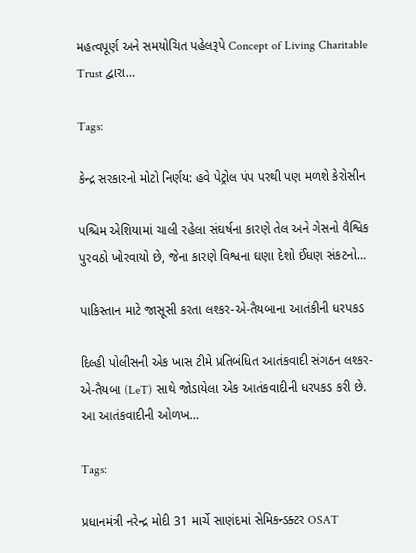મહત્વપૂર્ણ અને સમયોચિત પહેલરૂપે Concept of Living Charitable Trust દ્વારા…

Tags:

કેન્દ્ર સરકારનો મોટો નિર્ણય: હવે પેટ્રોલ પંપ પરથી પણ મળશે કેરોસીન

પશ્ચિમ એશિયામાં ચાલી રહેલા સંઘર્ષના કારણે તેલ અને ગેસનો વૈશ્વિક પુરવઠો ખોરવાયો છે, જેના કારણે વિશ્વના ઘણા દેશો ઈંધણ સંકટનો…

પાકિસ્તાન માટે જાસૂસી કરતા લશ્કર-એ-તૈયબાના આતંકીની ધરપકડ

દિલ્હી પોલીસની એક ખાસ ટીમે પ્રતિબંધિત આતંકવાદી સંગઠન લશ્કર-એ-તૈયબા (LeT) સાથે જોડાયેલા એક આતંકવાદીની ધરપકડ કરી છે. આ આતંકવાદીની ઓળખ…

Tags:

પ્રધાનમંત્રી નરેન્દ્ર મોદી 31 માર્ચે સાણંદમાં સેમિકન્ડક્ટર OSAT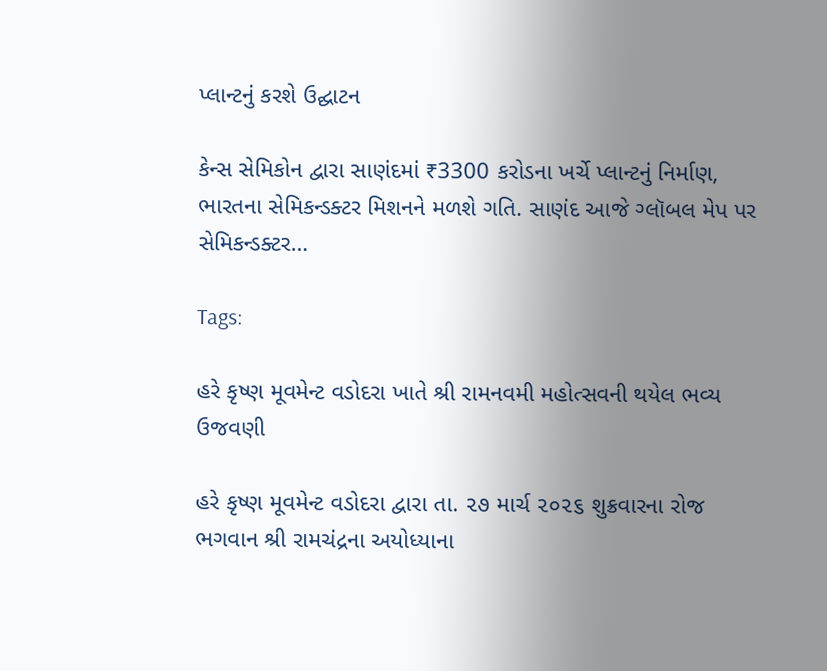પ્લાન્ટનું કરશે ઉદ્ઘાટન

કેન્સ સેમિકોન દ્વારા સાણંદમાં ₹3300 કરોડના ખર્ચે પ્લાન્ટનું નિર્માણ, ભારતના સેમિકન્ડક્ટર મિશનને મળશે ગતિ. સાણંદ આજે ગ્લૉબલ મેપ પર સેમિકન્ડક્ટર…

Tags:

હરે કૃષ્ણ મૂવમેન્ટ વડોદરા ખાતે શ્રી રામનવમી મહોત્સવની થયેલ ભવ્ય ઉજવણી

હરે કૃષ્ણ મૂવમેન્ટ વડોદરા દ્વારા તા. ૨૭ માર્ચ ૨૦૨૬ શુક્રવારના રોજ ભગવાન શ્રી રામચંદ્રના અયોધ્યાના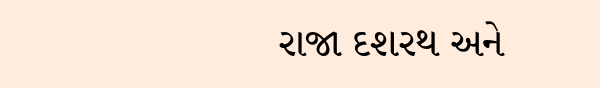રાજા દશરથ અને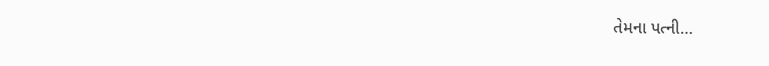તેમના પત્ની…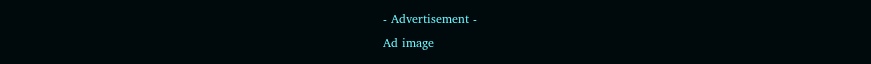- Advertisement -
Ad image